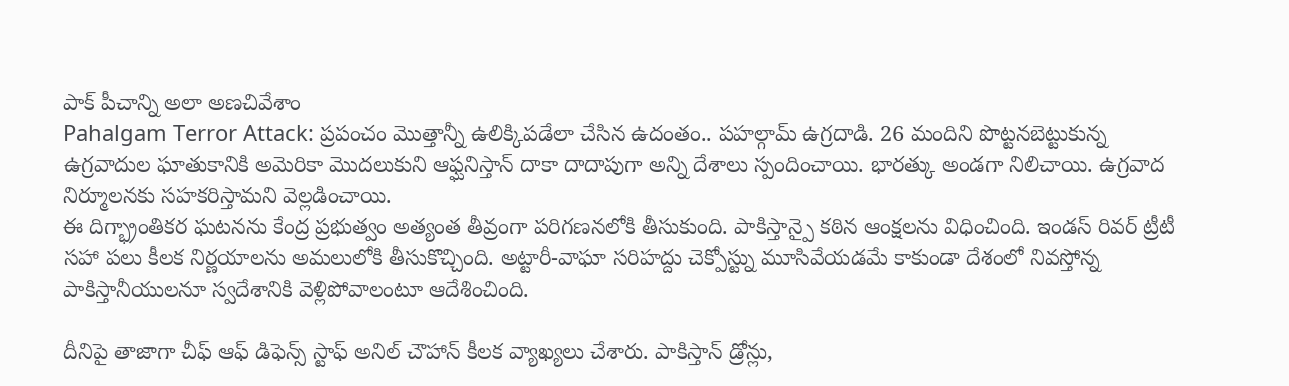పాక్ పీచాన్ని అలా అణచివేశాం
Pahalgam Terror Attack: ప్రపంచం మొత్తాన్నీ ఉలిక్కిపడేలా చేసిన ఉదంతం.. పహల్గామ్ ఉగ్రదాడి. 26 మందిని పొట్టనబెట్టుకున్న ఉగ్రవాదుల ఘాతుకానికి అమెరికా మొదలుకుని ఆఫ్ఘనిస్తాన్ దాకా దాదాపుగా అన్ని దేశాలు స్పందించాయి. భారత్కు అండగా నిలిచాయి. ఉగ్రవాద నిర్మూలనకు సహకరిస్తామని వెల్లడించాయి.
ఈ దిగ్భ్రాంతికర ఘటనను కేంద్ర ప్రభుత్వం అత్యంత తీవ్రంగా పరిగణనలోకి తీసుకుంది. పాకిస్తాన్పై కఠిన ఆంక్షలను విధించింది. ఇండస్ రివర్ ట్రీటీ సహా పలు కీలక నిర్ణయాలను అమలులోకి తీసుకొచ్చింది. అట్టారీ-వాఘా సరిహద్దు చెక్పోస్ట్ను మూసివేయడమే కాకుండా దేశంలో నివస్తోన్న పాకిస్తానీయులనూ స్వదేశానికి వెళ్లిపోవాలంటూ ఆదేశించింది.

దీనిపై తాజాగా చీఫ్ ఆఫ్ డిఫెన్స్ స్టాఫ్ అనిల్ చౌహాన్ కీలక వ్యాఖ్యలు చేశారు. పాకిస్తాన్ డ్రోన్లు,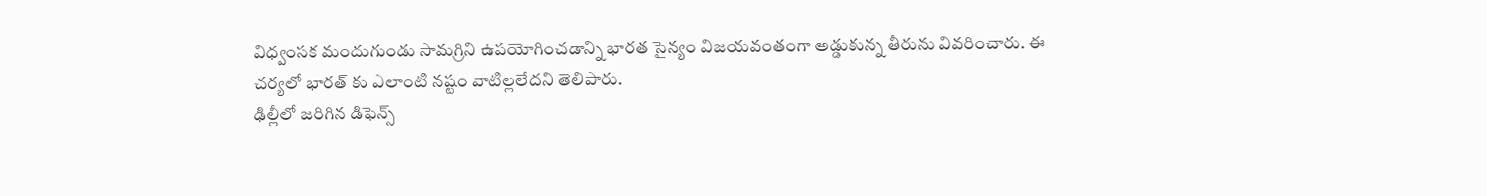విధ్వంసక మందుగుండు సామగ్రిని ఉపయోగించడాన్ని భారత సైన్యం విజయవంతంగా అడ్డుకున్న తీరును వివరించారు. ఈ చర్యలో భారత్ కు ఎలాంటి నష్టం వాటిల్లలేదని తెలిపారు.
ఢిల్లీలో జరిగిన డిఫెన్స్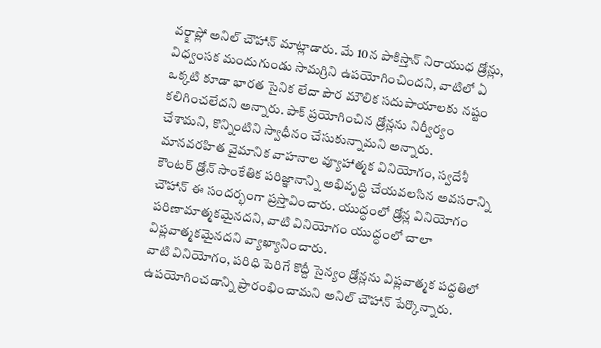వర్క్షాప్లో అనిల్ చౌహాన్ మాట్లాడారు. మే 10న పాకిస్తాన్ నిరాయుధ డ్రోన్లు, విధ్వంసక మందుగుండు సామగ్రిని ఉపయోగించిందని, వాటిలో ఏ ఒక్కటి కూడా భారత సైనిక లేదా పౌర మౌలిక సదుపాయాలకు నష్టం కలిగించలేదని అన్నారు. పాక్ ప్రయోగించిన డ్రోన్లను నిర్వీర్యం చేశామని, కొన్నింటిని స్వాధీనం చేసుకున్నామని అన్నారు.
మానవరహిత వైమానిక వాహనాల వ్యూహాత్మక వినియోగం, స్వదేశీ కౌంటర్ డ్రోన్ సాంకేతిక పరిజ్ఞానాన్ని అభివృద్ధి చేయవలసిన అవసరాన్ని చౌహాన్ ఈ సందర్భంగా ప్రస్తావించారు. యుద్ధంలో డ్రోన్ల వినియోగం పరిణామాత్మకమైనదని, వాటి వినియోగం యుద్ధంలో చాలా విప్లవాత్మకమైనదని వ్యాఖ్యానించారు.
వాటి వినియోగం, పరిధి పెరిగే కొద్దీ సైన్యం డ్రోన్లను విప్లవాత్మక పద్ధతిలో ఉపయోగించడాన్ని ప్రారంభించామని అనిల్ చౌహాన్ పేర్కొన్నారు.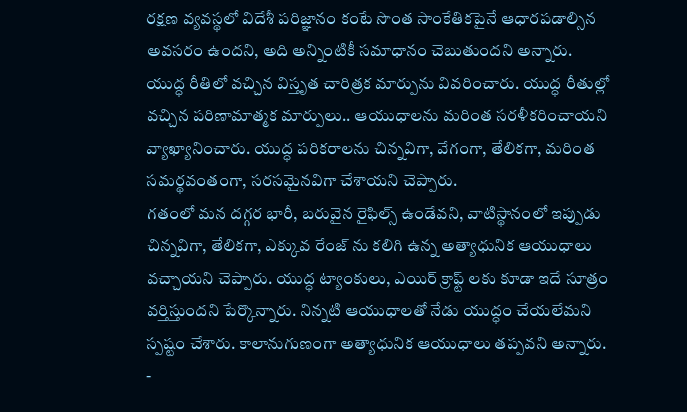రక్షణ వ్యవస్థలో విదేశీ పరిజ్ఞానం కంటే సొంత సాంకేతికపైనే ఆధారపడాల్సిన అవసరం ఉందని, అది అన్నింటికీ సమాధానం చెబుతుందని అన్నారు.
యుద్ధ రీతిలో వచ్చిన విస్తృత చారిత్రక మార్పును వివరించారు. యుద్ధ రీతుల్లో వచ్చిన పరిణామాత్మక మార్పులు.. ఆయుధాలను మరింత సరళీకరించాయని వ్యాఖ్యానించారు. యుద్ధ పరికరాలను చిన్నవిగా, వేగంగా, తేలికగా, మరింత సమర్థవంతంగా, సరసమైనవిగా చేశాయని చెప్పారు.
గతంలో మన దగ్గర భారీ, బరువైన రైఫిల్స్ ఉండేవని, వాటిస్థానంలో ఇప్పుడు చిన్నవిగా, తేలికగా, ఎక్కువ రేంజ్ ను కలిగి ఉన్న అత్యాధునిక ఆయుధాలు వచ్చాయని చెప్పారు. యుద్ధ ట్యాంకులు, ఎయిర్ క్రాఫ్ట్ లకు కూడా ఇదే సూత్రం వర్తిస్తుందని పేర్కొన్నారు. నిన్నటి ఆయుధాలతో నేడు యుద్ధం చేయలేమని స్పష్టం చేశారు. కాలానుగుణంగా అత్యాధునిక ఆయుధాలు తప్పవని అన్నారు.
-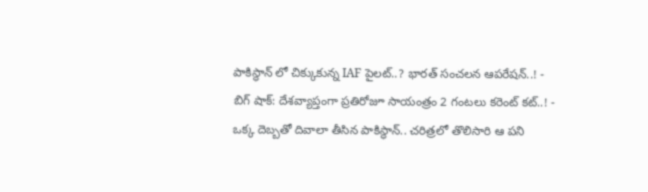పాకిస్థాన్ లో చిక్కుకున్న IAF పైలట్..? భారత్ సంచలన ఆపరేషన్..! -
బిగ్ షాక్: దేశవ్యాప్తంగా ప్రతిరోజూ సాయంత్రం 2 గంటలు కరెంట్ కట్..! -
ఒక్క దెబ్బతో దివాలా తీసిన పాకిస్థాన్.. చరిత్రలో తొలిసారి ఆ పని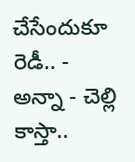చేసేందుకూ రెడీ.. -
అన్నా - చెల్లి కాస్తా..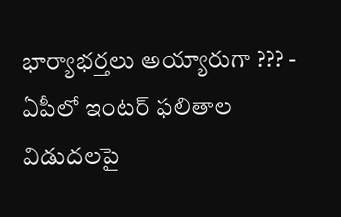భార్యాభర్తలు అయ్యారుగా ??? -
ఏపీలో ఇంటర్ ఫలితాల విడుదలపై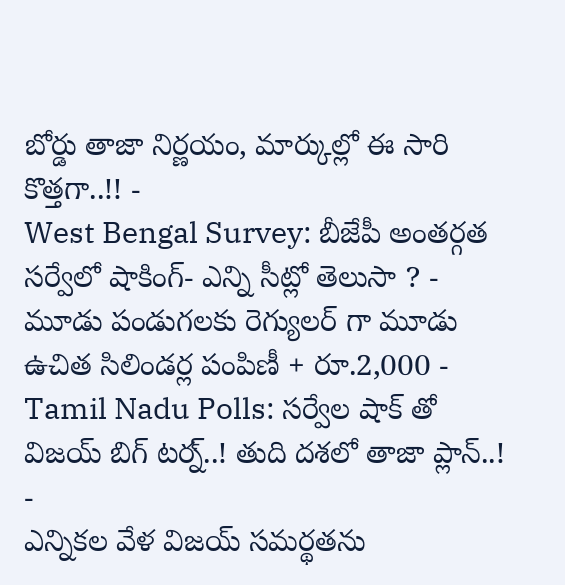బోర్డు తాజా నిర్ణయం, మార్కుల్లో ఈ సారి కొత్తగా..!! -
West Bengal Survey: బీజేపీ అంతర్గత సర్వేలో షాకింగ్- ఎన్ని సీట్లో తెలుసా ? -
మూడు పండుగలకు రెగ్యులర్ గా మూడు ఉచిత సిలిండర్ల పంపిణీ + రూ.2,000 -
Tamil Nadu Polls: సర్వేల షాక్ తో విజయ్ బిగ్ టర్న్..! తుది దశలో తాజా ప్లాన్..! -
ఎన్నికల వేళ విజయ్ సమర్థతను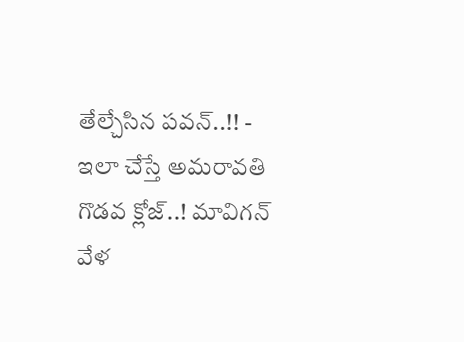తేల్చేసిన పవన్..!! -
ఇలా చేస్తే అమరావతి గొడవ క్లోజ్..! మావిగన్ వేళ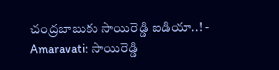చంద్రబాబుకు సాయిరెడ్డి ఐడియా..! -
Amaravati: సాయిరెడ్డి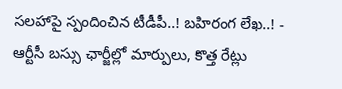సలహాపై స్పందించిన టీడీపీ..! బహిరంగ లేఖ..! -
ఆర్టీసీ బస్సు ఛార్జీల్లో మార్పులు, కొత్త రేట్లు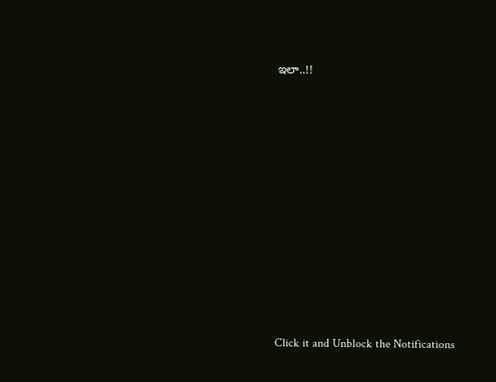ఇలా..!!











Click it and Unblock the Notifications